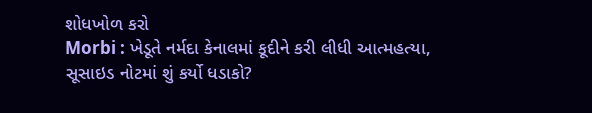શોધખોળ કરો
Morbi : ખેડૂતે નર્મદા કેનાલમાં કૂદીને કરી લીધી આત્મહત્યા, સૂસાઇડ નોટમાં શું કર્યો ધડાકો?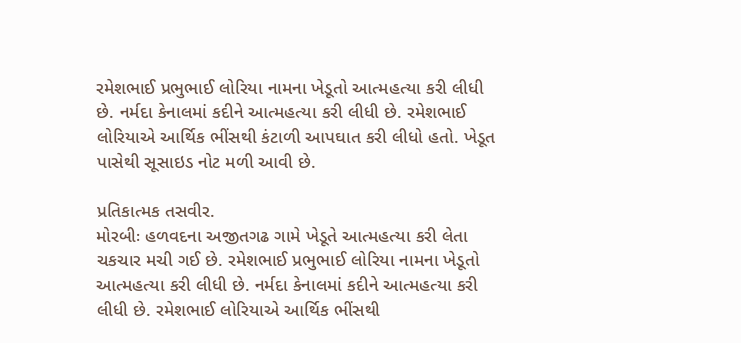રમેશભાઈ પ્રભુભાઈ લોરિયા નામના ખેડૂતો આત્મહત્યા કરી લીધી છે. નર્મદા કેનાલમાં કદીને આત્મહત્યા કરી લીધી છે. રમેશભાઈ લોરિયાએ આર્થિક ભીંસથી કંટાળી આપઘાત કરી લીધો હતો. ખેડૂત પાસેથી સૂસાઇડ નોટ મળી આવી છે.

પ્રતિકાત્મક તસવીર.
મોરબીઃ હળવદના અજીતગઢ ગામે ખેડૂતે આત્મહત્યા કરી લેતા ચકચાર મચી ગઈ છે. રમેશભાઈ પ્રભુભાઈ લોરિયા નામના ખેડૂતો આત્મહત્યા કરી લીધી છે. નર્મદા કેનાલમાં કદીને આત્મહત્યા કરી લીધી છે. રમેશભાઈ લોરિયાએ આર્થિક ભીંસથી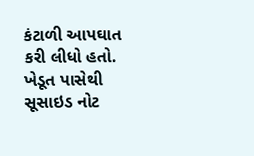કંટાળી આપઘાત કરી લીધો હતો. ખેડૂત પાસેથી સૂસાઇડ નોટ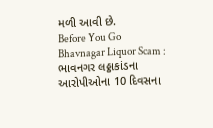મળી આવી છે.
Before You Go
Bhavnagar Liquor Scam : ભાવનગર લઠ્ઠાકાંડના આરોપીઓના 10 દિવસના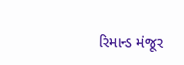રિમાન્ડ મંજૂર